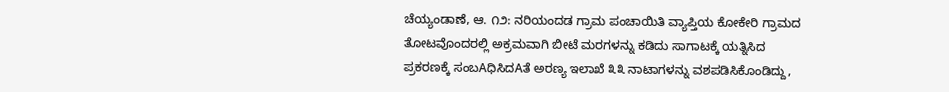ಚೆಯ್ಯಂಡಾಣೆ, ಆ. ೧೨: ನರಿಯಂದಡ ಗ್ರಾಮ ಪಂಚಾಯಿತಿ ವ್ಯಾಪ್ತಿಯ ಕೋಕೇರಿ ಗ್ರಾಮದ ತೋಟವೊಂದರಲ್ಲಿ ಅಕ್ರಮವಾಗಿ ಬೀಟೆ ಮರಗಳನ್ನು ಕಡಿದು ಸಾಗಾಟಕ್ಕೆ ಯತ್ನಿಸಿದ ಪ್ರಕರಣಕ್ಕೆ ಸಂಬAಧಿಸಿದAತೆ ಅರಣ್ಯ ಇಲಾಖೆ ೩೩ ನಾಟಾಗಳನ್ನು ವಶಪಡಿಸಿಕೊಂಡಿದ್ದು,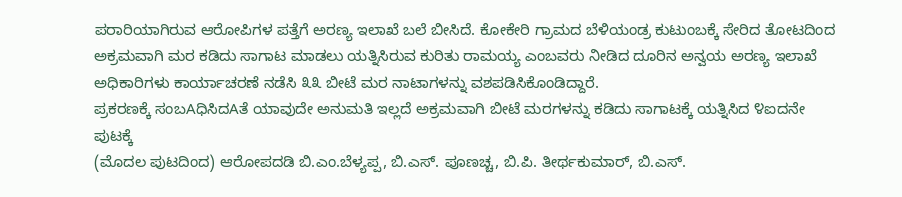ಪರಾರಿಯಾಗಿರುವ ಆರೋಪಿಗಳ ಪತ್ತೆಗೆ ಅರಣ್ಯ ಇಲಾಖೆ ಬಲೆ ಬೀಸಿದೆ. ಕೋಕೇರಿ ಗ್ರಾಮದ ಬೆಳಿಯಂಡ್ರ ಕುಟುಂಬಕ್ಕೆ ಸೇರಿದ ತೋಟದಿಂದ ಅಕ್ರಮವಾಗಿ ಮರ ಕಡಿದು ಸಾಗಾಟ ಮಾಡಲು ಯತ್ನಿಸಿರುವ ಕುರಿತು ರಾಮಯ್ಯ ಎಂಬವರು ನೀಡಿದ ದೂರಿನ ಅನ್ವಯ ಅರಣ್ಯ ಇಲಾಖೆ ಅಧಿಕಾರಿಗಳು ಕಾರ್ಯಾಚರಣೆ ನಡೆಸಿ ೩೩ ಬೀಟೆ ಮರ ನಾಟಾಗಳನ್ನು ವಶಪಡಿಸಿಕೊಂಡಿದ್ದಾರೆ.
ಪ್ರಕರಣಕ್ಕೆ ಸಂಬAಧಿಸಿದAತೆ ಯಾವುದೇ ಅನುಮತಿ ಇಲ್ಲದೆ ಅಕ್ರಮವಾಗಿ ಬೀಟೆ ಮರಗಳನ್ನು ಕಡಿದು ಸಾಗಾಟಕ್ಕೆ ಯತ್ನಿಸಿದ ೪ಐದನೇ ಪುಟಕ್ಕೆ
(ಮೊದಲ ಪುಟದಿಂದ) ಆರೋಪದಡಿ ಬಿ.ಎಂ.ಬೆಳ್ಯಪ್ಪ, ಬಿ.ಎಸ್. ಪೂಣಚ್ಚ, ಬಿ.ಪಿ. ತೀರ್ಥಕುಮಾರ್, ಬಿ.ಎಸ್.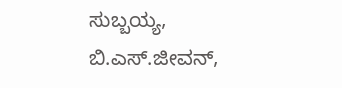ಸುಬ್ಬಯ್ಯ, ಬಿ.ಎಸ್.ಜೀವನ್,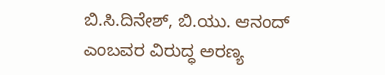ಬಿ.ಸಿ.ದಿನೇಶ್, ಬಿ.ಯು. ಆನಂದ್ ಎಂಬವರ ವಿರುದ್ಧ ಅರಣ್ಯ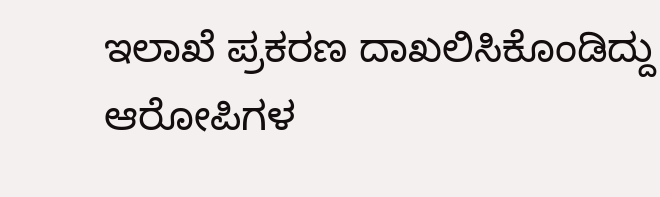ಇಲಾಖೆ ಪ್ರಕರಣ ದಾಖಲಿಸಿಕೊಂಡಿದ್ದು ಆರೋಪಿಗಳ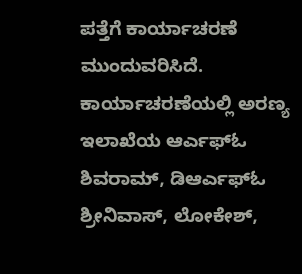ಪತ್ತೆಗೆ ಕಾರ್ಯಾಚರಣೆ ಮುಂದುವರಿಸಿದೆ.
ಕಾರ್ಯಾಚರಣೆಯಲ್ಲಿ ಅರಣ್ಯ ಇಲಾಖೆಯ ಆರ್ಎಫ್ಓ ಶಿವರಾಮ್, ಡಿಆರ್ಎಫ್ಓ ಶ್ರೀನಿವಾಸ್, ಲೋಕೇಶ್,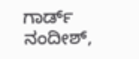ಗಾರ್ಡ್ ನಂದೀಶ್,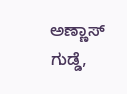ಅಣ್ಣಾಸ್ ಗುಡ್ಡೆ,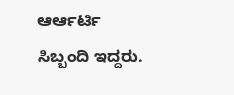ಆರ್ಆರ್ಟಿ ಸಿಬ್ಬಂದಿ ಇದ್ದರು.